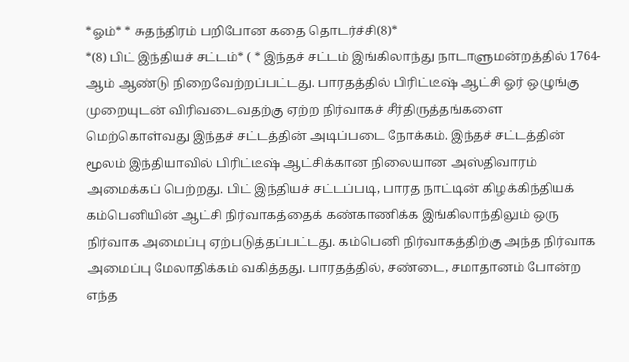*ஓம்* * சுதந்திரம் பறிபோன கதை தொடர்ச்சி(8)*
*(8) பிட் இந்தியச் சட்டம்* ( * இந்தச் சட்டம் இங்கிலாந்து நாடாளுமன்றத்தில் 1764-ஆம் ஆண்டு நிறைவேற்றப்பட்டது. பாரதத்தில் பிரிட்டீஷ் ஆட்சி ஓர் ஒழுங்கு முறையுடன் விரிவடைவதற்கு ஏற்ற நிர்வாகச் சீர்திருத்தங்களை மெற்கொள்வது இந்தச் சட்டத்தின் அடிப்படை நோக்கம். இந்தச் சட்டத்தின் மூலம் இந்தியாவில் பிரிட்டீஷ் ஆட்சிக்கான நிலையான அஸ்திவாரம் அமைக்கப் பெற்றது. பிட் இந்தியச் சட்டப்படி, பாரத நாட்டின் கிழக்கிந்தியக் கம்பெனியின் ஆட்சி நிர்வாகத்தைக் கண்காணிக்க இங்கிலாந்திலும் ஒரு நிர்வாக அமைப்பு ஏற்படுத்தப்பட்டது. கம்பெனி நிர்வாகத்திற்கு அந்த நிர்வாக அமைப்பு மேலாதிக்கம் வகித்தது. பாரதத்தில், சண்டை, சமாதானம் போன்ற எந்த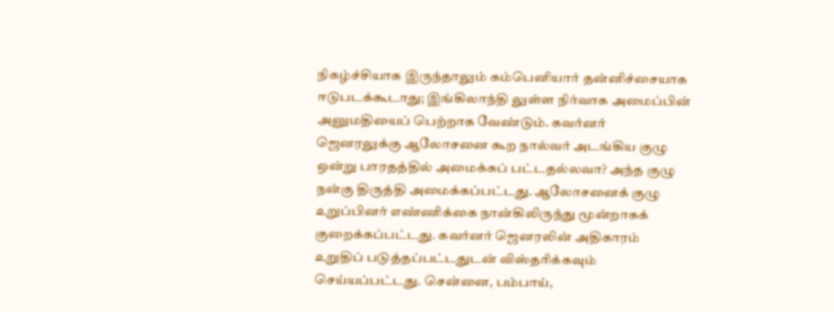நிகழ்ச்சியாக இருந்தாலும் கம்பெனியார் தன்னிச்சையாக ஈடுபடக்கூடாது; இங்கிலாந்தி லுள்ள நிர்வாக அமைப்பின் அனுமதியைப் பெற்றாக வேண்டும். கவர்னர் ஜெனரலுக்கு ஆலோசனை கூற நால்வர் அடங்கிய குழு ஒன்று பாரதத்தில் அமைக்கப் பட்டதல்லவா? அந்த குழு நன்கு திருத்தி அமைக்கப்பட்டது. ஆலோசனைக் குழு உறுப்பினர் எண்ணிக்கை நான்கிலிருந்து மூன்றாகக் குறைக்கப்பட்டது. கவர்னர் ஜெனரலின் அதிகாரம் உறுதிப் படுத்தப்பட்டதுடன் விஸ்தரிக்கவும் செய்யப்பட்டது. சென்னை, பம்பாய்,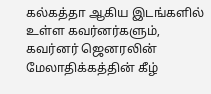கல்கத்தா ஆகிய இடங்களில் உள்ள கவர்னர்களும், கவர்னர் ஜெனரலின் மேலாதிக்கத்தின் கீழ்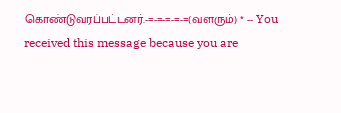கொண்டுவரப்பட்டனர்.-=-=-=-=-=(வளரும்) * -- You received this message because you are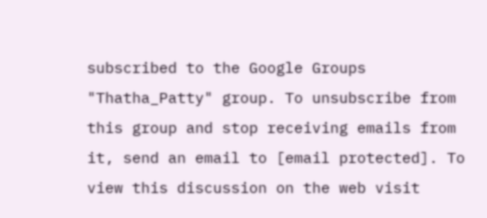subscribed to the Google Groups "Thatha_Patty" group. To unsubscribe from this group and stop receiving emails from it, send an email to [email protected]. To view this discussion on the web visit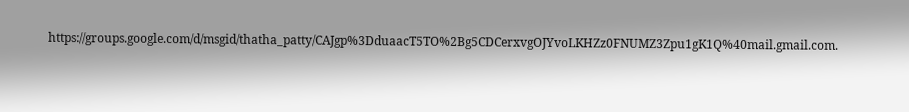https://groups.google.com/d/msgid/thatha_patty/CAJgp%3DduaacT5TO%2Bg5CDCerxvgOJYvoLKHZz0FNUMZ3Zpu1gK1Q%40mail.gmail.com.